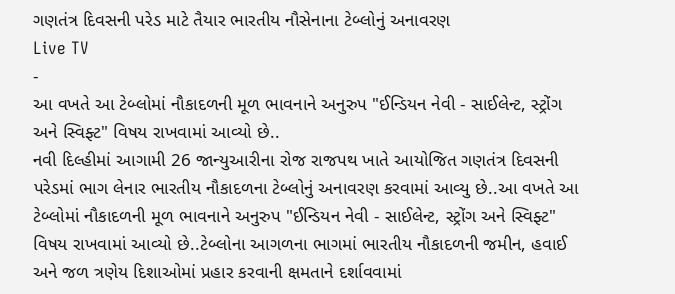ગણતંત્ર દિવસની પરેડ માટે તૈયાર ભારતીય નૌસેનાના ટેબ્લોનું અનાવરણ
Live TV
-
આ વખતે આ ટેબ્લોમાં નૌકાદળની મૂળ ભાવનાને અનુરુપ "ઈન્ડિયન નેવી - સાઈલેન્ટ, સ્ટ્રોંગ અને સ્વિફ્ટ" વિષય રાખવામાં આવ્યો છે..
નવી દિલ્હીમાં આગામી 26 જાન્યુઆરીના રોજ રાજપથ ખાતે આયોજિત ગણતંત્ર દિવસની પરેડમાં ભાગ લેનાર ભારતીય નૌકાદળના ટેબ્લોનું અનાવરણ કરવામાં આવ્યુ છે..આ વખતે આ ટેબ્લોમાં નૌકાદળની મૂળ ભાવનાને અનુરુપ "ઈન્ડિયન નેવી - સાઈલેન્ટ, સ્ટ્રોંગ અને સ્વિફ્ટ" વિષય રાખવામાં આવ્યો છે..ટેબ્લોના આગળના ભાગમાં ભારતીય નૌકાદળની જમીન, હવાઈ અને જળ ત્રણેય દિશાઓમાં પ્રહાર કરવાની ક્ષમતાને દર્શાવવામાં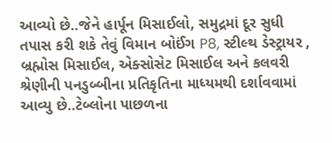આવ્યો છે..જેને હાર્પૂન મિસાઈલો, સમુદ્રમાં દૂર સુધી તપાસ કરી શકે તેવું વિમાન બોઈંગ P8, સ્ટીલ્થ ડેસ્ટ્રાયર , બ્રહ્મોસ મિસાઈલ, એક્સોસેટ મિસાઈલ અને કલવરી શ્રેણીની પનડુબ્બીના પ્રતિકૃતિના માધ્યમથી દર્શાવવામાં આવ્યુ છે..ટેબ્લોના પાછળના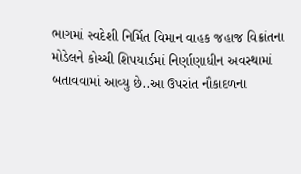ભાગમાં સ્વદેશી નિર્મિત વિમાન વાહક જહાજ વિક્રાંતના મોડેલને કોચ્ચી શિપયાર્ડમાં નિર્ણાણાધીન અવસ્થામાં બતાવવામાં આવ્યુ છે..આ ઉપરાંત નૌકાદળના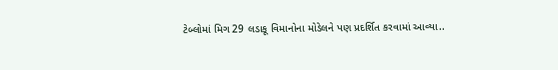ટેબ્લોમાં મિગ 29 લડાકૂ વિમાનોના મોડેલને પણ પ્રદર્શિત કરવામાં આવ્યા..